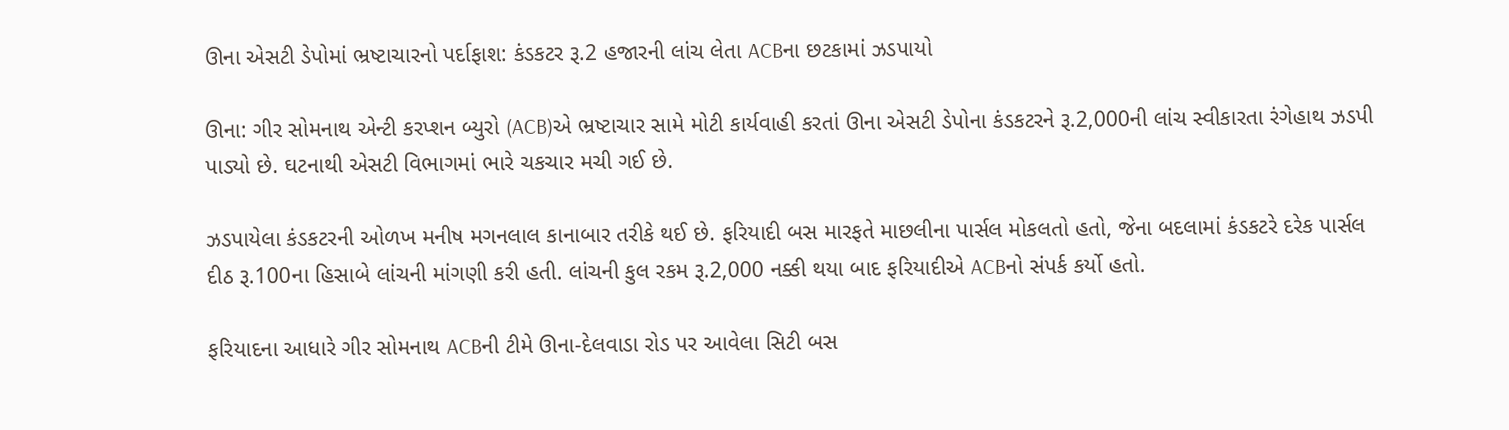ઊના એસટી ડેપોમાં ભ્રષ્ટાચારનો પર્દાફાશ: કંડકટર રૂ.2 હજારની લાંચ લેતા ACBના છટકામાં ઝડપાયો

ઊના: ગીર સોમનાથ એન્ટી કરપ્શન બ્યુરો (ACB)એ ભ્રષ્ટાચાર સામે મોટી કાર્યવાહી કરતાં ઊના એસટી ડેપોના કંડકટરને રૂ.2,000ની લાંચ સ્વીકારતા રંગેહાથ ઝડપી પાડ્યો છે. ઘટનાથી એસટી વિભાગમાં ભારે ચકચાર મચી ગઈ છે.

ઝડપાયેલા કંડકટરની ઓળખ મનીષ મગનલાલ કાનાબાર તરીકે થઈ છે. ફરિયાદી બસ મારફતે માછલીના પાર્સલ મોકલતો હતો, જેના બદલામાં કંડકટરે દરેક પાર્સલ દીઠ રૂ.100ના હિસાબે લાંચની માંગણી કરી હતી. લાંચની કુલ રકમ રૂ.2,000 નક્કી થયા બાદ ફરિયાદીએ ACBનો સંપર્ક કર્યો હતો.

ફરિયાદના આધારે ગીર સોમનાથ ACBની ટીમે ઊના-દેલવાડા રોડ પર આવેલા સિટી બસ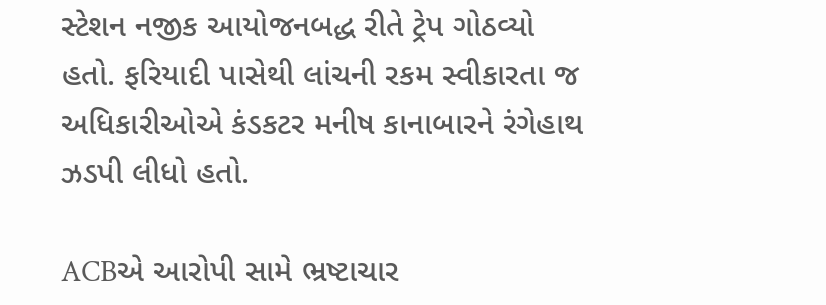સ્ટેશન નજીક આયોજનબદ્ધ રીતે ટ્રેપ ગોઠવ્યો હતો. ફરિયાદી પાસેથી લાંચની રકમ સ્વીકારતા જ અધિકારીઓએ કંડકટર મનીષ કાનાબારને રંગેહાથ ઝડપી લીધો હતો.

ACBએ આરોપી સામે ભ્રષ્ટાચાર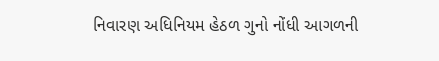નિવારણ અધિનિયમ હેઠળ ગુનો નોંધી આગળની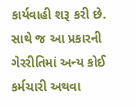કાર્યવાહી શરૂ કરી છે. સાથે જ આ પ્રકારની ગેરરીતિમાં અન્ય કોઈ કર્મચારી અથવા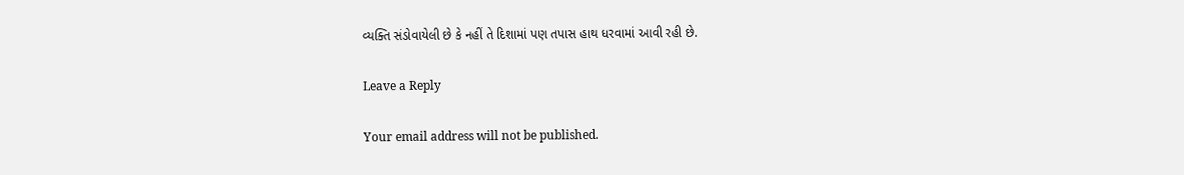વ્યક્તિ સંડોવાયેલી છે કે નહીં તે દિશામાં પણ તપાસ હાથ ધરવામાં આવી રહી છે.

Leave a Reply

Your email address will not be published.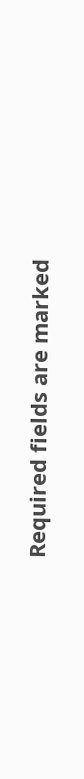Required fields are marked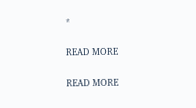*

READ MORE

READ MORE